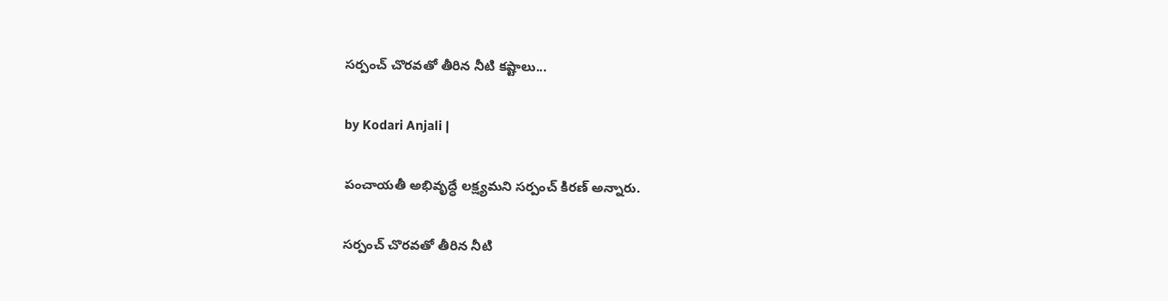సర్పంచ్ చొరవతో తీరిన నీటి కష్టాలు...

by Kodari Anjali |

పంచాయతీ అభివృద్ధే లక్ష్యమని సర్పంచ్ కిరణ్ అన్నారు.

సర్పంచ్ చొరవతో తీరిన నీటి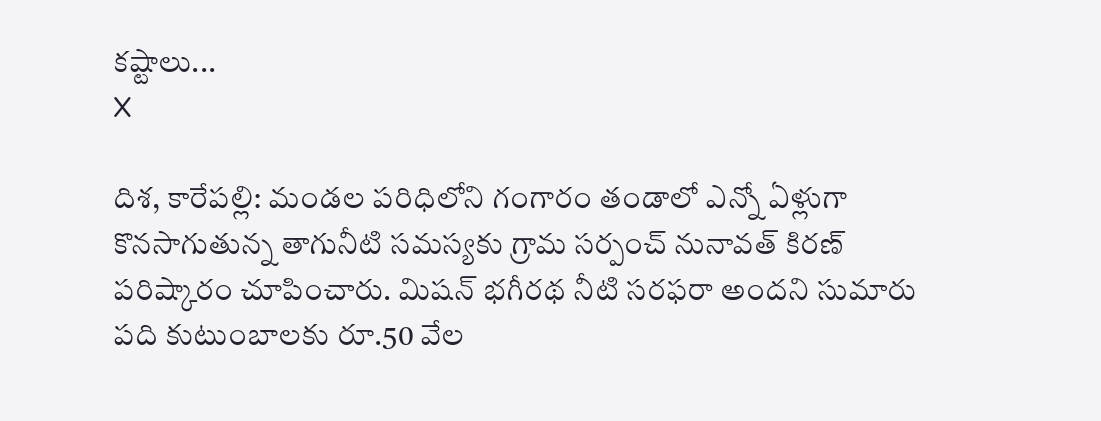కష్టాలు...
X

దిశ, కారేపల్లి: మండల పరిధిలోని గంగారం తండాలో ఎన్నో ఏళ్లుగా కొనసాగుతున్న తాగునీటి సమస్యకు గ్రామ సర్పంచ్ నునావత్ కిరణ్ పరిష్కారం చూపించారు. మిషన్ భగీరథ నీటి సరఫరా అందని సుమారు పది కుటుంబాలకు రూ.50 వేల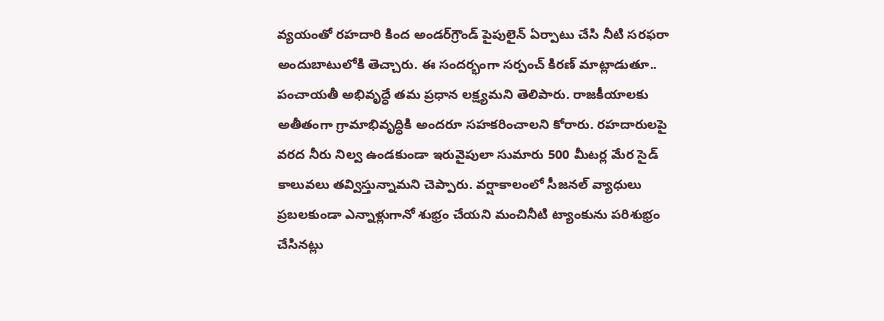వ్యయంతో రహదారి కింద అండర్‌గ్రౌండ్ పైపులైన్ ఏర్పాటు చేసి నీటి సరఫరా అందుబాటులోకి తెచ్చారు. ఈ సందర్భంగా సర్పంచ్ కిరణ్ మాట్లాడుతూ.. పంచాయతీ అభివృద్ధే తమ ప్రధాన లక్ష్యమని తెలిపారు. రాజకీయాలకు అతీతంగా గ్రామాభివృద్ధికి అందరూ సహకరించాలని కోరారు. రహదారులపై వరద నీరు నిల్వ ఉండకుండా ఇరువైపులా సుమారు 500 మీటర్ల మేర సైడ్ కాలువలు తవ్విస్తున్నామని చెప్పారు. వర్షాకాలంలో సీజనల్ వ్యాధులు ప్రబలకుండా ఎన్నాళ్లుగానో శుభ్రం చేయని మంచినీటి ట్యాంకును పరిశుభ్రం చేసినట్లు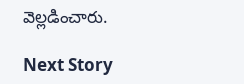వెల్లడించారు.

Next Story